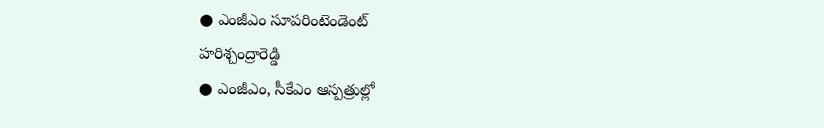● ఎంజీఎం సూపరింటెండెంట్
హరిశ్చంద్రారెడ్డి
● ఎంజీఎం, సీకేఎం ఆస్పత్రుల్లో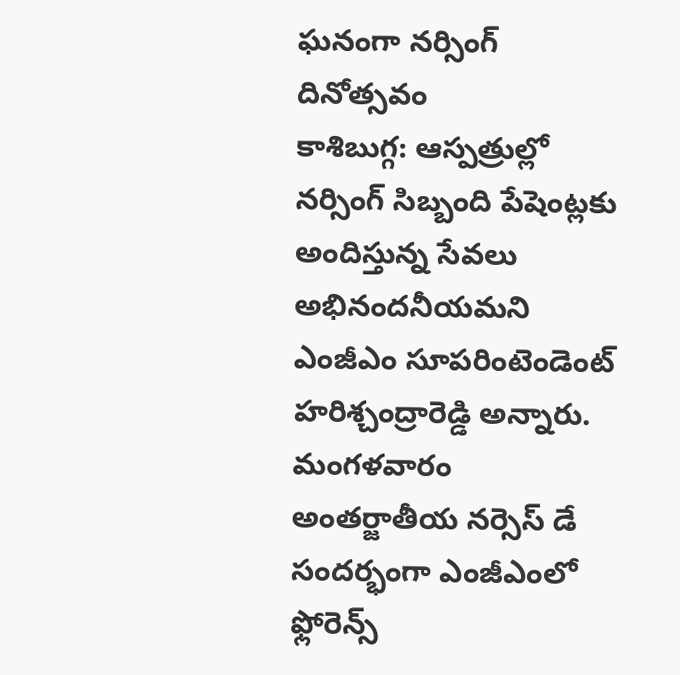ఘనంగా నర్సింగ్ దినోత్సవం
కాశిబుగ్గ: ఆస్పత్రుల్లో నర్సింగ్ సిబ్బంది పేషెంట్లకు అందిస్తున్న సేవలు అభినందనీయమని ఎంజీఎం సూపరింటెండెంట్ హరిశ్చంద్రారెడ్డి అన్నారు. మంగళవారం అంతర్జాతీయ నర్సెస్ డే సందర్భంగా ఎంజీఎంలో ఫ్లోరెన్స్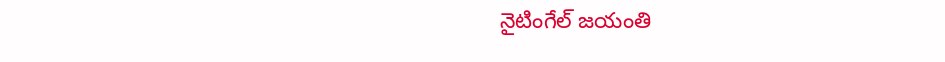నైటింగేల్ జయంతి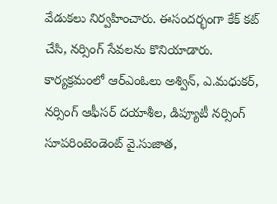వేడుకలు నిర్వహించారు. ఈసందర్భంగా కేక్ కట్ చేసి, నర్సింగ్ సేవలను కొనియాడారు. కార్యక్రమంలో ఆర్ఎంఓలు అశ్విన్, ఎ.మధుకర్, నర్సింగ్ ఆఫీసర్ దయాశీల, డిప్యూటీ నర్సింగ్ సూపరింటెండెంట్ వై.సుజాత,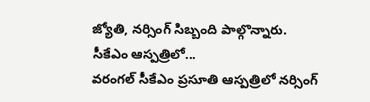జ్యోతి, నర్సింగ్ సిబ్బంది పాల్గొన్నారు.
సీకేఎం ఆస్పత్రిలో...
వరంగల్ సీకేఎం ప్రసూతి ఆస్పత్రిలో నర్సింగ్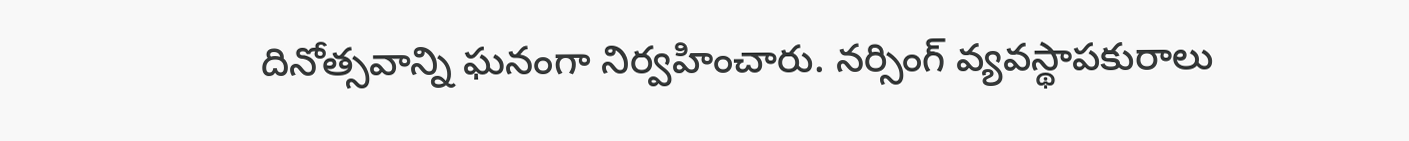దినోత్సవాన్ని ఘనంగా నిర్వహించారు. నర్సింగ్ వ్యవస్థాపకురాలు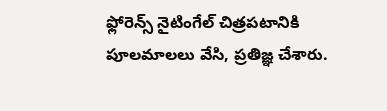ఫ్లోరెన్స్ నైటింగేల్ చిత్రపటానికి పూలమాలలు వేసి, ప్రతిజ్ఞ చేశారు.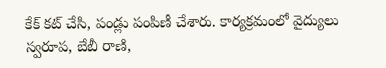కేక్ కట్ చేసి, పండ్లు పంపిణీ చేశారు. కార్యక్రమంలో వైద్యులు స్వరూప, బేబీ రాణి,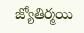జ్యోతిర్మయి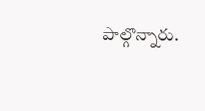పాల్గొన్నారు.